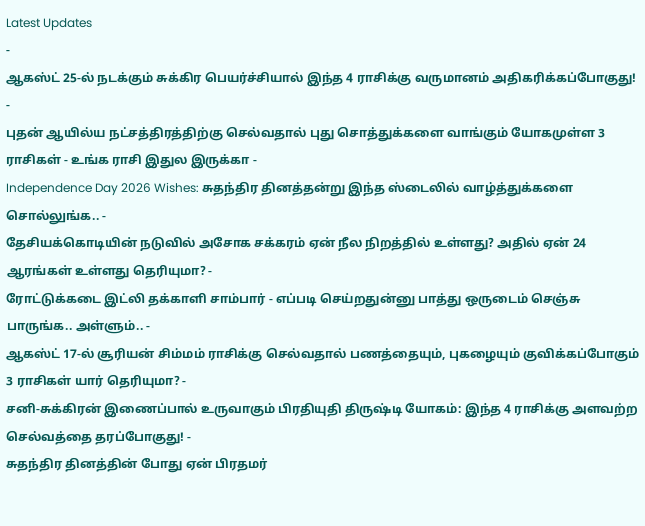Latest Updates
-
ஆகஸ்ட் 25-ல் நடக்கும் சுக்கிர பெயர்ச்சியால் இந்த 4 ராசிக்கு வருமானம் அதிகரிக்கப்போகுது! -
புதன் ஆயில்ய நட்சத்திரத்திற்கு செல்வதால் புது சொத்துக்களை வாங்கும் யோகமுள்ள 3 ராசிகள் - உங்க ராசி இதுல இருக்கா -
Independence Day 2026 Wishes: சுதந்திர தினத்தன்று இந்த ஸ்டைலில் வாழ்த்துக்களை சொல்லுங்க.. -
தேசியக்கொடியின் நடுவில் அசோக சக்கரம் ஏன் நீல நிறத்தில் உள்ளது? அதில் ஏன் 24 ஆரங்கள் உள்ளது தெரியுமா? -
ரோட்டுக்கடை இட்லி தக்காளி சாம்பார் - எப்படி செய்றதுன்னு பாத்து ஒருடைம் செஞ்சு பாருங்க.. அள்ளும்.. -
ஆகஸ்ட் 17-ல் சூரியன் சிம்மம் ராசிக்கு செல்வதால் பணத்தையும், புகழையும் குவிக்கப்போகும் 3 ராசிகள் யார் தெரியுமா? -
சனி-சுக்கிரன் இணைப்பால் உருவாகும் பிரதியுதி திருஷ்டி யோகம்: இந்த 4 ராசிக்கு அளவற்ற செல்வத்தை தரப்போகுது! -
சுதந்திர தினத்தின் போது ஏன் பிரதமர்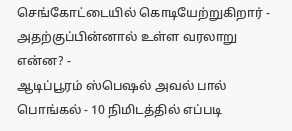செங்கோட்டையில் கொடியேற்றுகிறார் - அதற்குப்பின்னால் உள்ள வரலாறு என்ன? -
ஆடிப்பூரம் ஸ்பெஷல் அவல் பால் பொங்கல் - 10 நிமிடத்தில் எப்படி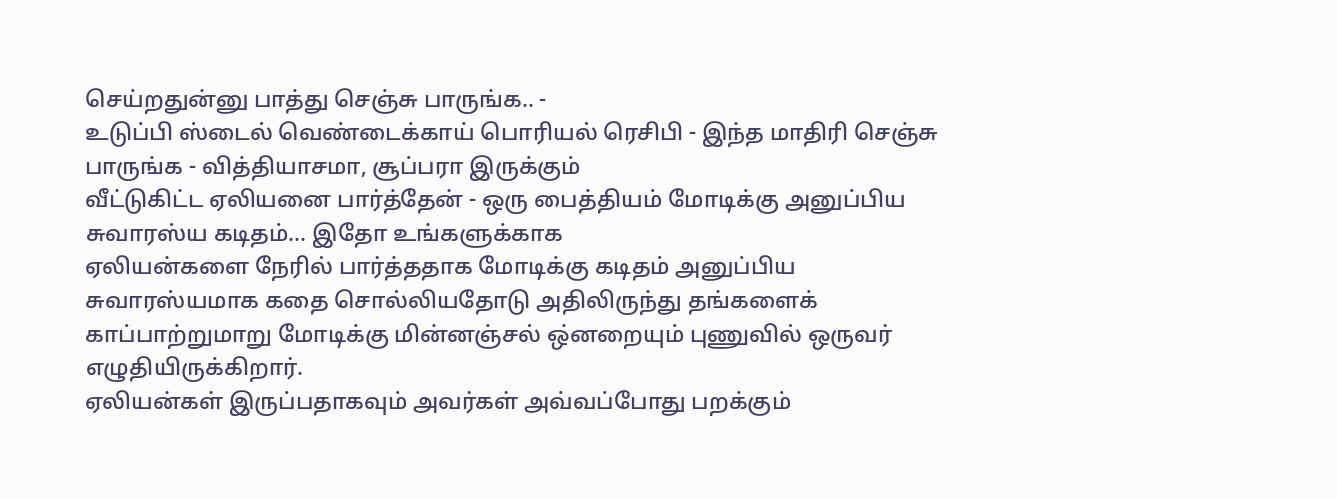செய்றதுன்னு பாத்து செஞ்சு பாருங்க.. -
உடுப்பி ஸ்டைல் வெண்டைக்காய் பொரியல் ரெசிபி - இந்த மாதிரி செஞ்சு பாருங்க - வித்தியாசமா, சூப்பரா இருக்கும்
வீட்டுகிட்ட ஏலியனை பார்த்தேன் - ஒரு பைத்தியம் மோடிக்கு அனுப்பிய சுவாரஸ்ய கடிதம்... இதோ உங்களுக்காக
ஏலியன்களை நேரில் பார்த்ததாக மோடிக்கு கடிதம் அனுப்பிய சுவாரஸ்யமாக கதை சொல்லியதோடு அதிலிருந்து தங்களைக் காப்பாற்றுமாறு மோடிக்கு மின்னஞ்சல் ஒ்னறையும் புணுவில் ஒருவர் எழுதியிருக்கிறார்.
ஏலியன்கள் இருப்பதாகவும் அவர்கள் அவ்வப்போது பறக்கும்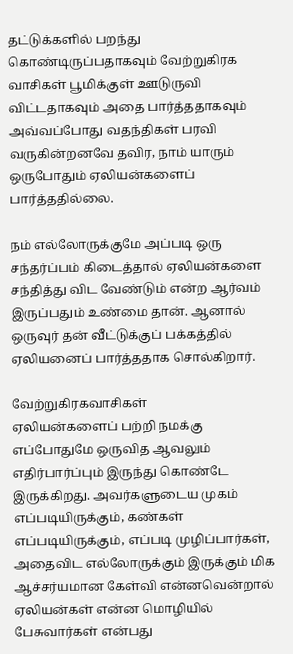தட்டுக்களில் பறந்து கொண்டிருப்பதாகவும் வேற்றுகிரக வாசிகள் பூமிக்குள் ஊடுருவி விட்டதாகவும் அதை பார்த்ததாகவும் அவ்வப்போது வதந்திகள் பரவி வருகின்றனவே தவிர, நாம் யாரும் ஒருபோதும் ஏலியன்களைப் பார்த்ததில்லை.

நம் எல்லோருக்குமே அப்படி ஒரு சந்தர்ப்பம் கிடைத்தால் ஏலியன்களை சந்தித்து விட வேண்டும் என்ற ஆர்வம் இருப்பதும் உண்மை தான். ஆனால் ஒருவுர் தன் வீட்டுக்குப் பக்கத்தில் ஏலியனைப் பார்த்ததாக சொல்கிறார்.

வேற்றுகிரகவாசிகள்
ஏலியன்களைப் பற்றி நமக்கு எப்போதுமே ஒருவித ஆவலும் எதிர்பார்ப்பும் இருந்து கொண்டே இருக்கிறது. அவர்களுடைய முகம் எப்படியிருக்கும், கண்கள் எப்படியிருக்கும், எப்படி முழிப்பார்கள், அதைவிட எல்லோருக்கும் இருக்கும் மிக ஆச்சர்யமான கேள்வி என்னவென்றால் ஏலியன்கள் என்ன மொழியில் பேசுவார்கள் என்பது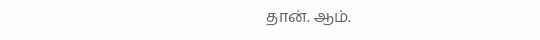தான். ஆம்.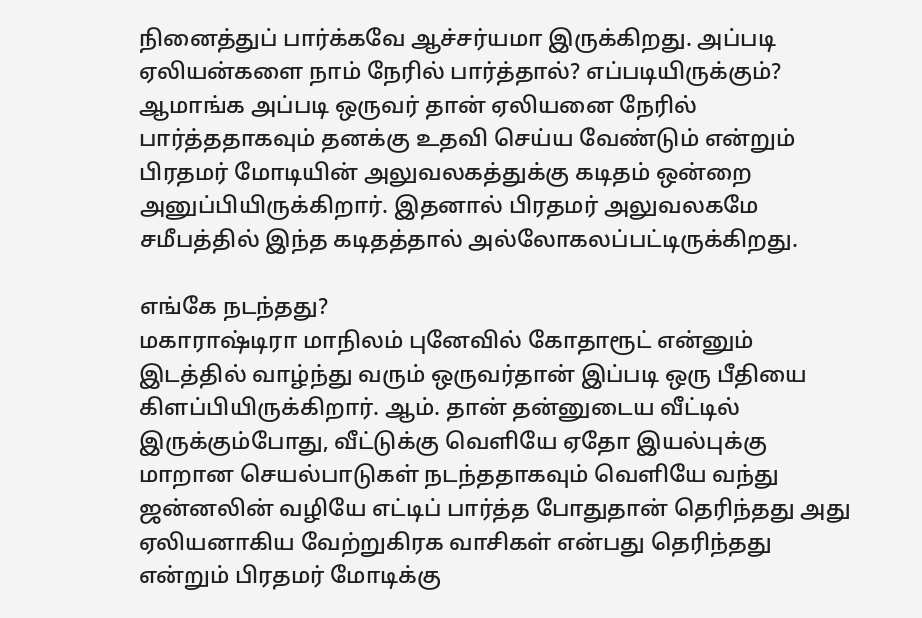நினைத்துப் பார்க்கவே ஆச்சர்யமா இருக்கிறது. அப்படி ஏலியன்களை நாம் நேரில் பார்த்தால்? எப்படியிருக்கும்?
ஆமாங்க அப்படி ஒருவர் தான் ஏலியனை நேரில் பார்த்ததாகவும் தனக்கு உதவி செய்ய வேண்டும் என்றும் பிரதமர் மோடியின் அலுவலகத்துக்கு கடிதம் ஒன்றை அனுப்பியிருக்கிறார். இதனால் பிரதமர் அலுவலகமே சமீபத்தில் இந்த கடிதத்தால் அல்லோகலப்பட்டிருக்கிறது.

எங்கே நடந்தது?
மகாராஷ்டிரா மாநிலம் புனேவில் கோதாரூட் என்னும் இடத்தில் வாழ்ந்து வரும் ஒருவர்தான் இப்படி ஒரு பீதியை கிளப்பியிருக்கிறார். ஆம். தான் தன்னுடைய வீட்டில் இருக்கும்போது, வீட்டுக்கு வெளியே ஏதோ இயல்புக்கு மாறான செயல்பாடுகள் நடந்ததாகவும் வெளியே வந்து ஜன்னலின் வழியே எட்டிப் பார்த்த போதுதான் தெரிந்தது அது ஏலியனாகிய வேற்றுகிரக வாசிகள் என்பது தெரிந்தது என்றும் பிரதமர் மோடிக்கு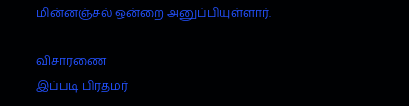மின்னஞ்சல் ஒன்றை அனுப்பியுள்ளார்.

விசாரணை
இப்படி பிரதமர்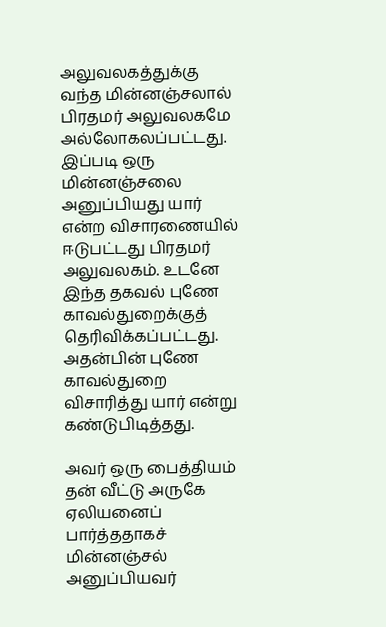அலுவலகத்துக்கு வந்த மின்னஞ்சலால் பிரதமர் அலுவலகமே அல்லோகலப்பட்டது. இப்படி ஒரு மின்னஞ்சலை அனுப்பியது யார் என்ற விசாரணையில் ஈடுபட்டது பிரதமர் அலுவலகம். உடனே இந்த தகவல் புணே காவல்துறைக்குத் தெரிவிக்கப்பட்டது. அதன்பின் புணே காவல்துறை விசாரித்து யார் என்று கண்டுபிடித்தது.

அவர் ஒரு பைத்தியம்
தன் வீட்டு அருகே ஏலியனைப் பார்த்ததாகச் மின்னஞ்சல் அனுப்பியவர்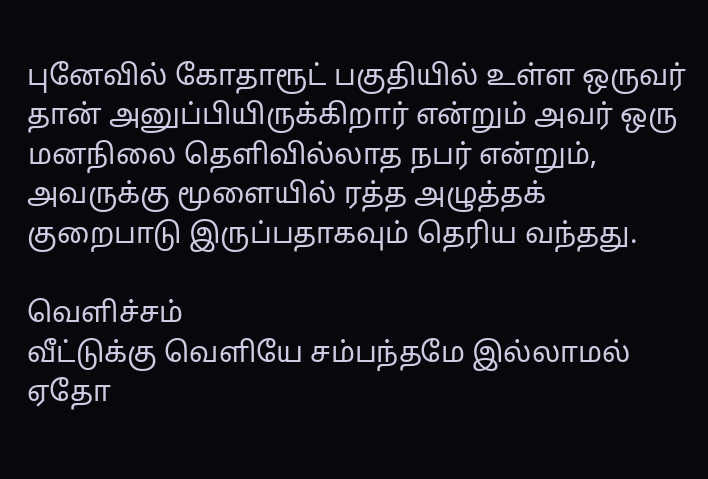புனேவில் கோதாரூட் பகுதியில் உள்ள ஒருவர் தான் அனுப்பியிருக்கிறார் என்றும் அவர் ஒரு மனநிலை தெளிவில்லாத நபர் என்றும், அவருக்கு மூளையில் ரத்த அழுத்தக் குறைபாடு இருப்பதாகவும் தெரிய வந்தது.

வெளிச்சம்
வீட்டுக்கு வெளியே சம்பந்தமே இல்லாமல் ஏதோ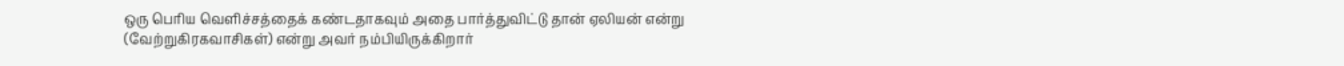ஒரு பெரிய வெளிச்சத்தைக் கண்டதாகவும் அதை பார்த்துவிட்டு தான் ஏலியன் என்று (வேற்றுகிரகவாசிகள்) என்று அவர் நம்பியிருக்கிறார்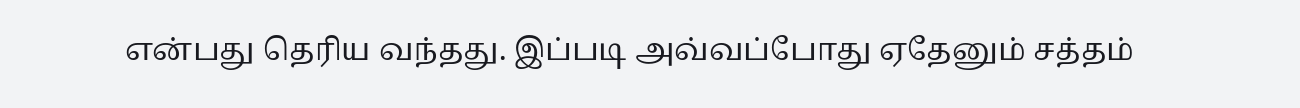என்பது தெரிய வந்தது. இப்படி அவ்வப்போது ஏதேனும் சத்தம்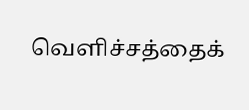வெளிச்சத்தைக்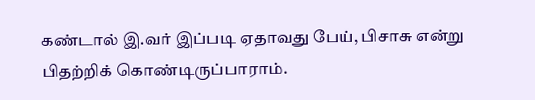கண்டால் இ.வர் இப்படி ஏதாவது பேய், பிசாசு என்று பிதற்றிக் கொண்டிருப்பாராம்.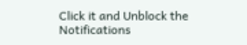Click it and Unblock the Notifications